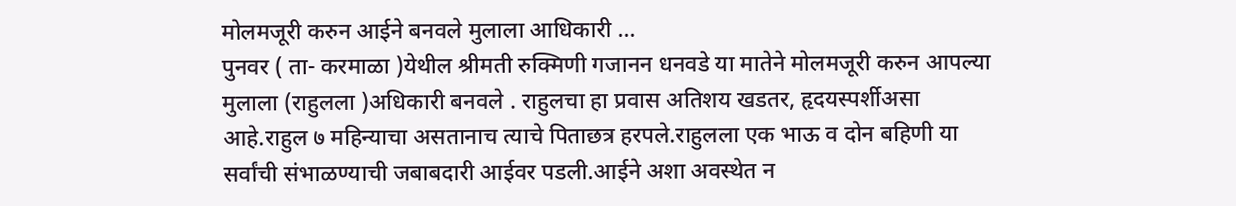मोलमजूरी करुन आईने बनवले मुलाला आधिकारी …
पुनवर ( ता- करमाळा )येथील श्रीमती रुक्मिणी गजानन धनवडे या मातेने मोलमजूरी करुन आपल्या मुलाला (राहुलला )अधिकारी बनवले . राहुलचा हा प्रवास अतिशय खडतर, हृदयस्पर्शीअसा आहे.राहुल ७ महिन्याचा असतानाच त्याचे पिताछत्र हरपले.राहुलला एक भाऊ व दोन बहिणी या सर्वांची संभाळण्याची जबाबदारी आईवर पडली.आईने अशा अवस्थेत न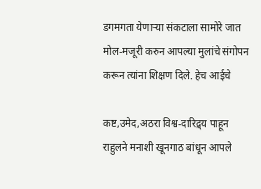डगमगता येणाऱ्या संकटाला सामोरे जात मोल-मजूरी करुन आपल्या मुलांचे संगोपन करून त्यांना शिक्षण दिले. हेच आईचे

कष्ट,उमेद,अठरा विश्व-दारिद्र्य पाहून राहुलने मनाशी खूनगाठ बांधून आपले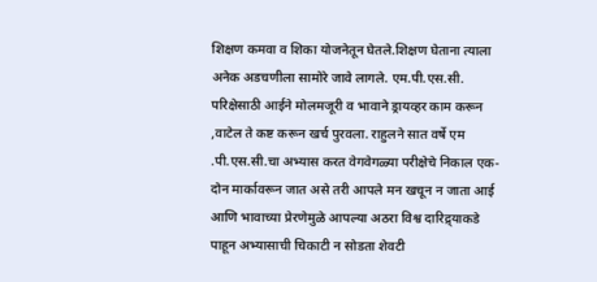शिक्षण कमवा व शिका योजनेतून घेतले.शिक्षण घेताना त्याला अनेक अडचणीला सामोरे जावे लागले. एम.पी.एस.सी. परिक्षेसाठी आईने मोलमजूरी व भावाने ड्रायव्हर काम करून ,वाटेल ते कष्ट करून खर्च पुरवला. राहुलने सात वर्षे एम .पी.एस.सी.चा अभ्यास करत वेगवेगळ्या परीक्षेचे निकाल एक-दोन मार्कावरून जात असे तरी आपले मन खचून न जाता आई आणि भावाच्या प्रेरणेमुळे आपल्या अठरा विश्व दारिद्र्याकडे पाहून अभ्यासाची चिकाटी न सोडता शेवटी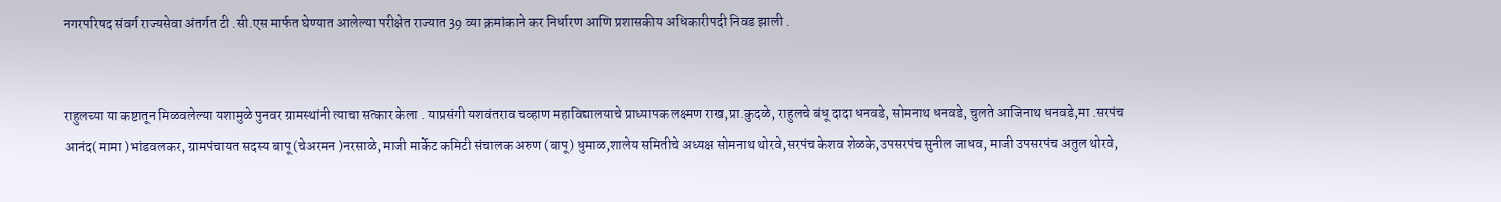नगरपरिषद संवर्ग राज्यसेवा अंतर्गत टी .सी.एस मार्फत घेण्यात आलेल्या परीक्षेत राज्यात 39 व्या क्रमांकाने कर निर्धारण आणि प्रशासकीय अधिकारीपदी निवड झाली .


राहुलच्या या कष्टातून मिळवलेल्या यशामुळे पुनवर ग्रामस्थांनी त्याचा सत्कार केला . याप्रसंगी यशवंतराव चव्हाण महाविद्यालयाचे प्राध्यापक लक्ष्मण राख,प्रा.कुदळे, राहुलचे बंधू दादा धनवडे, सोमनाथ धनवडे, चुलते आजिनाथ धनवडे,मा .सरपंच आनंद( मामा )भांडवलकर, ग्रामपंचायत सदस्य बापू (चेअरमन )नरसाळे, माजी मार्केट कमिटी संचालक अरुण (बापू) धुमाळ,शालेय समितीचे अध्यक्ष सोमनाथ थोरवे,सरपंच केशव शेळके,उपसरपंच सुनील जाधव, माजी उपसरपंच अतुल थोरवे,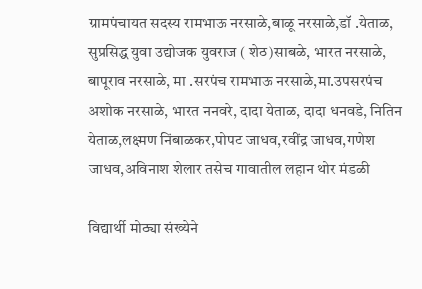ग्रामपंचायत सदस्य रामभाऊ नरसाळे,बाळू नरसाळे,डॉ .येताळ, सुप्रसिद्ध युवा उद्योजक युवराज ( शेठ)साबळे, भारत नरसाळे, बापूराव नरसाळे, मा .सरपंच रामभाऊ नरसाळे,मा.उपसरपंच अशोक नरसाळे, भारत ननवरे, दादा येताळ, दादा धनवडे, नितिन येताळ,लक्ष्मण निंबाळकर,पोपट जाधव,रवींद्र जाधव,गणेश जाधव,अविनाश शेलार तसेच गावातील लहान थोर मंडळी

विद्यार्थी मोठ्या संख्येने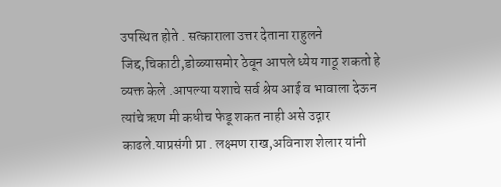उपस्थित होते . सत्काराला उत्तर देताना राहुलने जिद्द,चिकाटी,डोळ्यासमोर ठेवून आपले ध्येय गाठू शकतो हे व्यक्त केले .आपल्या यशाचे सर्व श्रेय आई व भावाला देऊन त्यांचे ऋण मी कधीच फेडू शकत नाही असे उद्गार काढले.याप्रसंगी प्रा . लक्ष्मण राख,अविनाश शेलार यांनी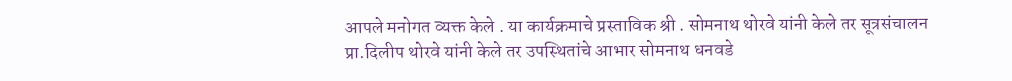आपले मनोगत व्यक्त केले . या कार्यक्रमाचे प्रस्ताविक श्री . सोमनाथ थोरवे यांनी केले तर सूत्रसंचालन प्रा.दिलीप थोरवे यांनी केले तर उपस्थितांचे आभार सोमनाथ धनवडे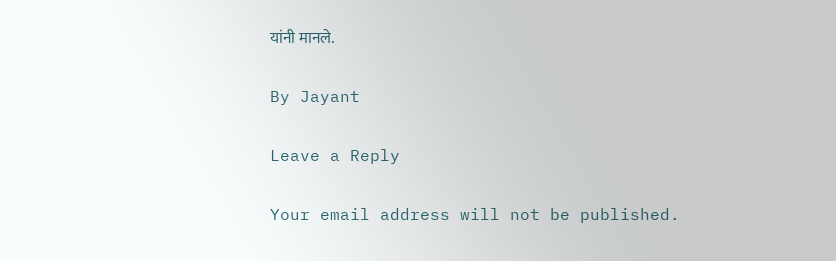यांनी मानले.

By Jayant

Leave a Reply

Your email address will not be published.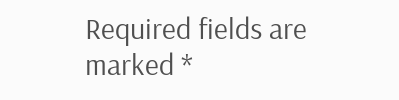Required fields are marked *